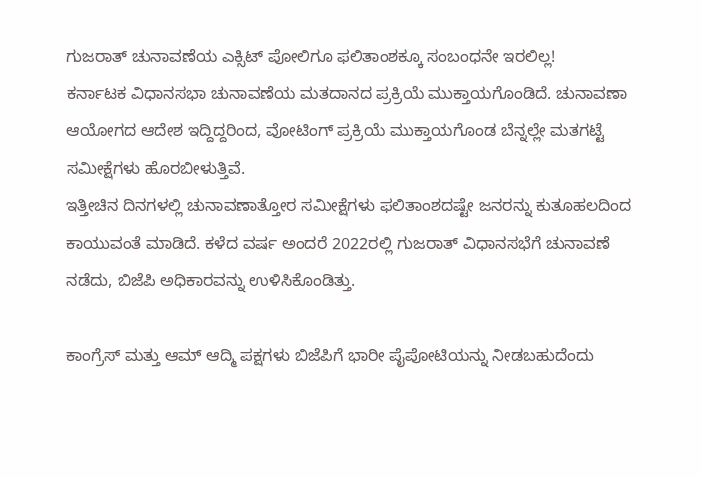ಗುಜರಾತ್ ಚುನಾವಣೆಯ ಎಕ್ಸಿಟ್ ಪೋಲಿಗೂ ಫಲಿತಾಂಶಕ್ಕೂ ಸಂಬಂಧನೇ ಇರಲಿಲ್ಲ!
ಕರ್ನಾಟಕ ವಿಧಾನಸಭಾ ಚುನಾವಣೆಯ ಮತದಾನದ ಪ್ರಕ್ರಿಯೆ ಮುಕ್ತಾಯಗೊಂಡಿದೆ. ಚುನಾವಣಾ ಆಯೋಗದ ಆದೇಶ ಇದ್ದಿದ್ದರಿಂದ, ವೋಟಿಂಗ್ ಪ್ರಕ್ರಿಯೆ ಮುಕ್ತಾಯಗೊಂಡ ಬೆನ್ನಲ್ಲೇ ಮತಗಟ್ಟೆ ಸಮೀಕ್ಷೆಗಳು ಹೊರಬೀಳುತ್ತಿವೆ.
ಇತ್ತೀಚಿನ ದಿನಗಳಲ್ಲಿ ಚುನಾವಣಾತ್ತೋರ ಸಮೀಕ್ಷೆಗಳು ಫಲಿತಾಂಶದಷ್ಟೇ ಜನರನ್ನು ಕುತೂಹಲದಿಂದ ಕಾಯುವಂತೆ ಮಾಡಿದೆ. ಕಳೆದ ವರ್ಷ ಅಂದರೆ 2022ರಲ್ಲಿ ಗುಜರಾತ್ ವಿಧಾನಸಭೆಗೆ ಚುನಾವಣೆ ನಡೆದು, ಬಿಜೆಪಿ ಅಧಿಕಾರವನ್ನು ಉಳಿಸಿಕೊಂಡಿತ್ತು.

ಕಾಂಗ್ರೆಸ್ ಮತ್ತು ಆಮ್ ಆದ್ಮಿ ಪಕ್ಷಗಳು ಬಿಜೆಪಿಗೆ ಭಾರೀ ಪೈಪೋಟಿಯನ್ನು ನೀಡಬಹುದೆಂದು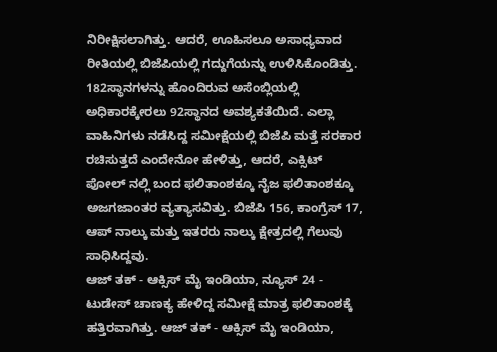ನಿರೀಕ್ಷಿಸಲಾಗಿತ್ತು. ಆದರೆ, ಊಹಿಸಲೂ ಅಸಾಧ್ಯವಾದ ರೀತಿಯಲ್ಲಿ ಬಿಜೆಪಿಯಲ್ಲಿ ಗದ್ದುಗೆಯನ್ನು ಉಳಿಸಿಕೊಂಡಿತ್ತು.
182ಸ್ಥಾನಗಳನ್ನು ಹೊಂದಿರುವ ಅಸೆಂಬ್ಲಿಯಲ್ಲಿ ಅಧಿಕಾರಕ್ಕೇರಲು 92ಸ್ಥಾನದ ಅವಶ್ಯಕತೆಯಿದೆ. ಎಲ್ಲಾ ವಾಹಿನಿಗಳು ನಡೆಸಿದ್ದ ಸಮೀಕ್ಷೆಯಲ್ಲಿ ಬಿಜೆಪಿ ಮತ್ತೆ ಸರಕಾರ ರಚಿಸುತ್ತದೆ ಎಂದೇನೋ ಹೇಳಿತ್ತು, ಆದರೆ, ಎಕ್ಸಿಟ್ ಪೋಲ್ ನಲ್ಲಿ ಬಂದ ಫಲಿತಾಂಶಕ್ಕೂ ನೈಜ ಫಲಿತಾಂಶಕ್ಕೂ ಅಜಗಜಾಂತರ ವ್ಯತ್ಯಾಸವಿತ್ತು. ಬಿಜೆಪಿ 156, ಕಾಂಗ್ರೆಸ್ 17, ಆಪ್ ನಾಲ್ಕು ಮತ್ತು ಇತರರು ನಾಲ್ಕು ಕ್ಷೇತ್ರದಲ್ಲಿ ಗೆಲುವು ಸಾಧಿಸಿದ್ದವು.
ಆಜ್ ತಕ್ - ಆಕ್ಸಿಸ್ ಮೈ ಇಂಡಿಯಾ, ನ್ಯೂಸ್ 24 - ಟುಡೇಸ್ ಚಾಣಕ್ಯ ಹೇಳಿದ್ದ ಸಮೀಕ್ಷೆ ಮಾತ್ರ ಫಲಿತಾಂಶಕ್ಕೆ ಹತ್ತಿರವಾಗಿತ್ತು. ಆಜ್ ತಕ್ - ಆಕ್ಸಿಸ್ ಮೈ ಇಂಡಿಯಾ,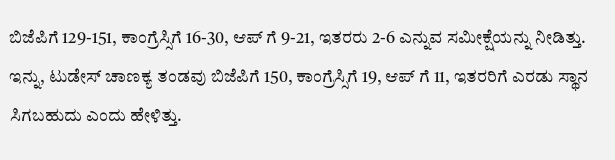ಬಿಜೆಪಿಗೆ 129-151, ಕಾಂಗ್ರೆಸ್ಸಿಗೆ 16-30, ಆಪ್ ಗೆ 9-21, ಇತರರು 2-6 ಎನ್ನುವ ಸಮೀಕ್ಷೆಯನ್ನು ನೀಡಿತ್ತು. ಇನ್ನು, ಟುಡೇಸ್ ಚಾಣಕ್ಯ ತಂಡವು ಬಿಜೆಪಿಗೆ 150, ಕಾಂಗ್ರೆಸ್ಸಿಗೆ 19, ಆಪ್ ಗೆ 11, ಇತರರಿಗೆ ಎರಡು ಸ್ಥಾನ ಸಿಗಬಹುದು ಎಂದು ಹೇಳಿತ್ತು.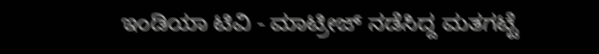ಇಂಡಿಯಾ ಟಿವಿ - ಮಾಟ್ರೀಜ್ ನಡೆಸಿದ್ದ ಮತಗಟ್ಟೆ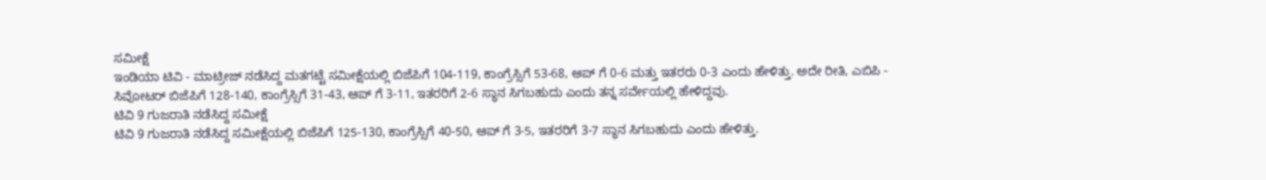ಸಮೀಕ್ಷೆ
ಇಂಡಿಯಾ ಟಿವಿ - ಮಾಟ್ರೀಜ್ ನಡೆಸಿದ್ದ ಮತಗಟ್ಟೆ ಸಮೀಕ್ಷೆಯಲ್ಲಿ ಬಿಜೆಪಿಗೆ 104-119, ಕಾಂಗ್ರೆಸ್ಸಿಗೆ 53-68, ಆಪ್ ಗೆ 0-6 ಮತ್ತು ಇತರರು 0-3 ಎಂದು ಹೇಳಿತ್ತು. ಅದೇ ರೀತಿ, ಎಬಿಪಿ - ಸಿವೋಟರ್ ಬಿಜೆಪಿಗೆ 128-140, ಕಾಂಗ್ರೆಸ್ಸಿಗೆ 31-43, ಆಪ್ ಗೆ 3-11, ಇತರರಿಗೆ 2-6 ಸ್ಥಾನ ಸಿಗಬಹುದು ಎಂದು ತನ್ನ ಸರ್ವೇಯಲ್ಲಿ ಹೇಳಿದ್ದವು.
ಟಿವಿ 9 ಗುಜರಾತಿ ನಡೆಸಿದ್ದ ಸಮೀಕ್ಷೆ
ಟಿವಿ 9 ಗುಜರಾತಿ ನಡೆಸಿದ್ದ ಸಮೀಕ್ಷೆಯಲ್ಲಿ ಬಿಜೆಪಿಗೆ 125-130, ಕಾಂಗ್ರೆಸ್ಸಿಗೆ 40-50, ಆಪ್ ಗೆ 3-5, ಇತರರಿಗೆ 3-7 ಸ್ಥಾನ ಸಿಗಬಹುದು ಎಂದು ಹೇಳಿತ್ತು.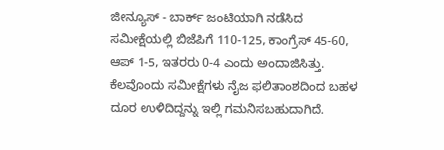ಜೀನ್ಯೂಸ್ - ಬಾರ್ಕ್ ಜಂಟಿಯಾಗಿ ನಡೆಸಿದ ಸಮೀಕ್ಷೆಯಲ್ಲಿ ಬಿಜೆಪಿಗೆ 110-125, ಕಾಂಗ್ರೆಸ್ 45-60, ಆಪ್ 1-5, ಇತರರು 0-4 ಎಂದು ಅಂದಾಜಿಸಿತ್ತು. ಕೆಲವೊಂದು ಸಮೀಕ್ಷೆಗಳು ನೈಜ ಫಲಿತಾಂಶದಿಂದ ಬಹಳ ದೂರ ಉಳಿದಿದ್ದನ್ನು ಇಲ್ಲಿ ಗಮನಿಸಬಹುದಾಗಿದೆ.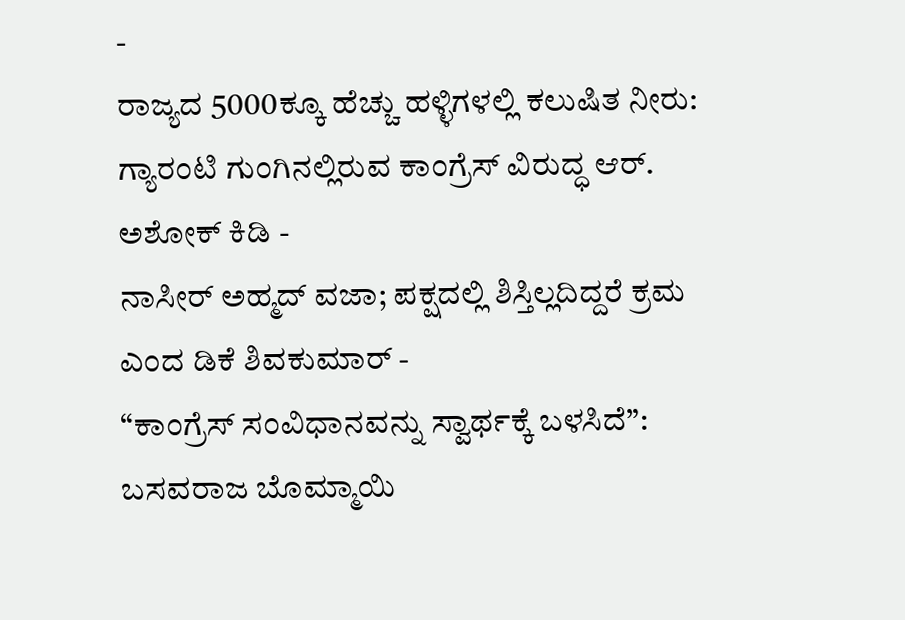-
ರಾಜ್ಯದ 5000ಕ್ಕೂ ಹೆಚ್ಚು ಹಳ್ಳಿಗಳಲ್ಲಿ ಕಲುಷಿತ ನೀರು: ಗ್ಯಾರಂಟಿ ಗುಂಗಿನಲ್ಲಿರುವ ಕಾಂಗ್ರೆಸ್ ವಿರುದ್ಧ ಆರ್. ಅಶೋಕ್ ಕಿಡಿ -
ನಾಸೀರ್ ಅಹ್ಮದ್ ವಜಾ; ಪಕ್ಷದಲ್ಲಿ ಶಿಸ್ತಿಲ್ಲದಿದ್ದರೆ ಕ್ರಮ ಎಂದ ಡಿಕೆ ಶಿವಕುಮಾರ್ -
“ಕಾಂಗ್ರೆಸ್ ಸಂವಿಧಾನವನ್ನು ಸ್ವಾರ್ಥಕ್ಕೆ ಬಳಸಿದೆ”: ಬಸವರಾಜ ಬೊಮ್ಮಾಯಿ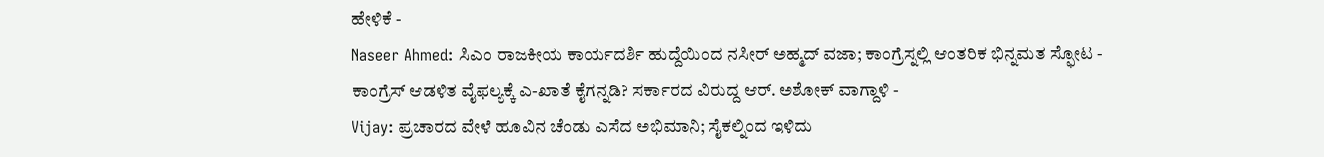ಹೇಳಿಕೆ -
Naseer Ahmed: ಸಿಎಂ ರಾಜಕೀಯ ಕಾರ್ಯದರ್ಶಿ ಹುದ್ದೆಯಿಂದ ನಸೀರ್ ಅಹ್ಮದ್ ವಜಾ; ಕಾಂಗ್ರೆಸ್ನಲ್ಲಿ ಆಂತರಿಕ ಭಿನ್ನಮತ ಸ್ಫೋಟ -
ಕಾಂಗ್ರೆಸ್ ಆಡಳಿತ ವೈಫಲ್ಯಕ್ಕೆ ಎ-ಖಾತೆ ಕೈಗನ್ನಡಿ? ಸರ್ಕಾರದ ವಿರುದ್ದ ಆರ್. ಅಶೋಕ್ ವಾಗ್ದಾಳಿ -
Vijay: ಪ್ರಚಾರದ ವೇಳೆ ಹೂವಿನ ಚೆಂಡು ಎಸೆದ ಅಭಿಮಾನಿ; ಸೈಕಲ್ನಿಂದ ಇಳಿದು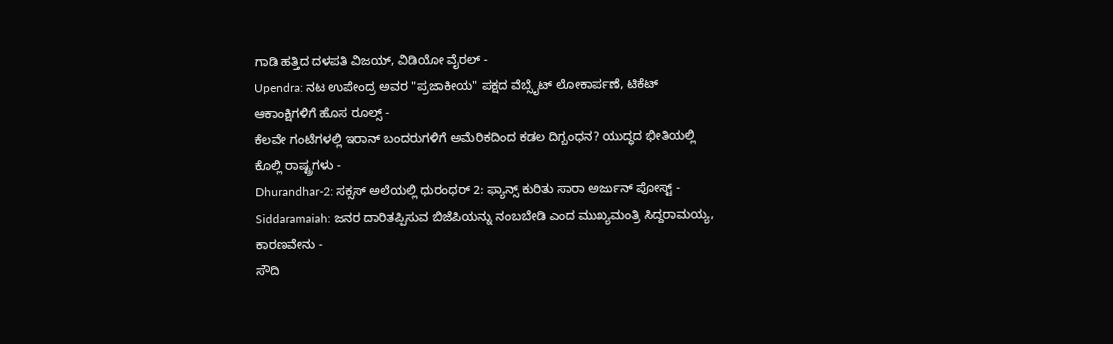ಗಾಡಿ ಹತ್ತಿದ ದಳಪತಿ ವಿಜಯ್, ವಿಡಿಯೋ ವೈರಲ್ -
Upendra: ನಟ ಉಪೇಂದ್ರ ಅವರ "ಪ್ರಜಾಕೀಯ" ಪಕ್ಷದ ವೆಬ್ಸೈಟ್ ಲೋಕಾರ್ಪಣೆ, ಟಿಕೆಟ್ ಆಕಾಂಕ್ಷಿಗಳಿಗೆ ಹೊಸ ರೂಲ್ಸ್ -
ಕೆಲವೇ ಗಂಟೆಗಳಲ್ಲಿ ಇರಾನ್ ಬಂದರುಗಳಿಗೆ ಅಮೆರಿಕದಿಂದ ಕಡಲ ದಿಗ್ಬಂಧನ? ಯುದ್ಧದ ಭೀತಿಯಲ್ಲಿ ಕೊಲ್ಲಿ ರಾಷ್ಟ್ರಗಳು -
Dhurandhar-2: ಸಕ್ಸಸ್ ಅಲೆಯಲ್ಲಿ ಧುರಂಧರ್ 2: ಫ್ಯಾನ್ಸ್ ಕುರಿತು ಸಾರಾ ಅರ್ಜುನ್ ಪೋಸ್ಟ್ -
Siddaramaiah: ಜನರ ದಾರಿತಪ್ಪಿಸುವ ಬಿಜೆಪಿಯನ್ನು ನಂಬಬೇಡಿ ಎಂದ ಮುಖ್ಯಮಂತ್ರಿ ಸಿದ್ದರಾಮಯ್ಯ, ಕಾರಣವೇನು -
ಸೌದಿ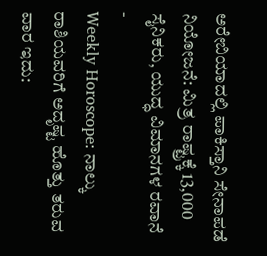ಅರೇಬಿಯಾದಲ್ಲಿ ಪಾಕಿಸ್ತಾನಿ ಸೇನಾಪಡೆ ನಿಯೋಜನೆ: ಮಿತ್ರ ರಾಷ್ಟ್ರಕ್ಕೆ 13,000 ಸೈನಿಕರು, ಯುದ್ಧ ವಿಮಾನಗಳ ರವಾನೆ -
Weekly Horoscope: ನಾಲ್ಕು ರಾಶಿಯವರಿಗೆ ಅದೃಷ್ಟ ಹೊತ್ತು ತರುವ ವಾರ ಇದು: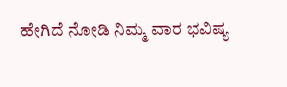ಹೇಗಿದೆ ನೋಡಿ ನಿಮ್ಮ ವಾರ ಭವಿಷ್ಯ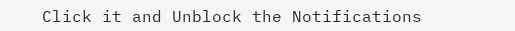Click it and Unblock the Notifications